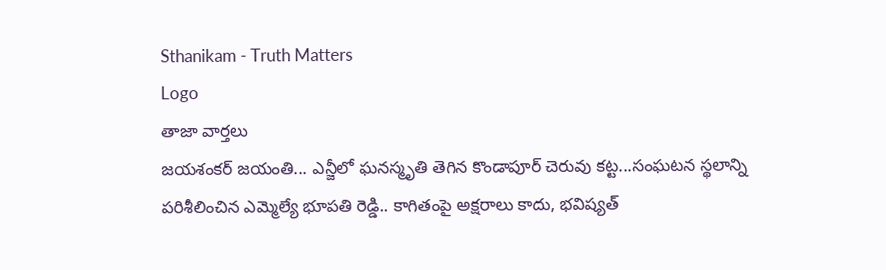Sthanikam - Truth Matters
Logo
తాజా వార్తలు
జయశంకర్ జయంతి... ఎన్జీలో ఘనస్మృతి తెగిన కొండాపూర్ చెరువు కట్ట...సంఘటన స్థలాన్ని పరిశీలించిన ఎమ్మెల్యే భూపతి రెడ్డి.. కాగితంపై అక్షరాలు కాదు, భవిష్యత్‌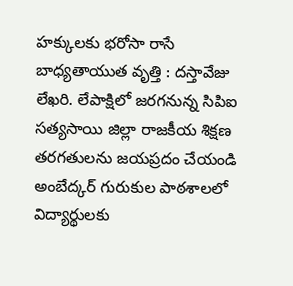హక్కులకు భరోసా రాసే బాధ్యతాయుత వృత్తి : దస్తావేజు లేఖరి. లేపాక్షిలో జరగనున్న సిపిఐ సత్యసాయి జిల్లా రాజకీయ శిక్షణ తరగతులను జయప్రదం చేయండి అంబేద్కర్ గురుకుల పాఠశాలలో విద్యార్థులకు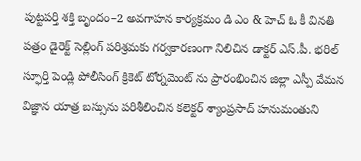పుట్టపర్తి శక్తి బృందం–2 అవగాహన కార్యక్రమం డి ఎం & హెచ్ ఓ కీ వినతి పత్రం డైరెక్ట్ సెల్లింగ్ పరిశ్రమకు గర్వకారణంగా నిలిచిన డాక్టర్ ఎస్.పీ. భరిల్ స్ఫూర్తి పెండ్లి పోలీసింగ్ క్రికెట్ టోర్నమెంట్ ను ప్రారంభించిన జిల్లా ఎస్పీ వేమన విజ్ఞాన యాత్ర బస్సును పరిశీలించిన కలెక్టర్ శ్యాంప్రసాద్ హనుమంతుని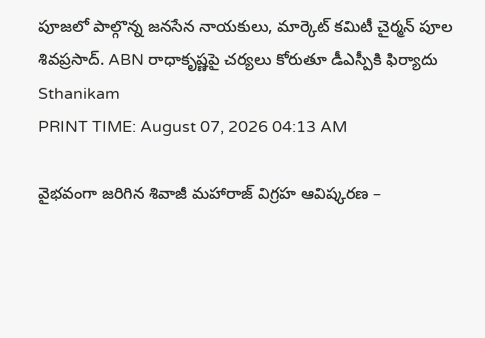పూజలో పాల్గొన్న జనసేన నాయకులు, మార్కెట్ కమిటీ చైర్మన్ పూల శివప్రసాద్. ABN రాధాకృష్ణపై చర్యలు కోరుతూ డీఎస్పీకి ఫిర్యాదు
Sthanikam
PRINT TIME: August 07, 2026 04:13 AM

వైభవంగా జరిగిన శివాజీ మహారాజ్ విగ్రహ ఆవిష్కరణ –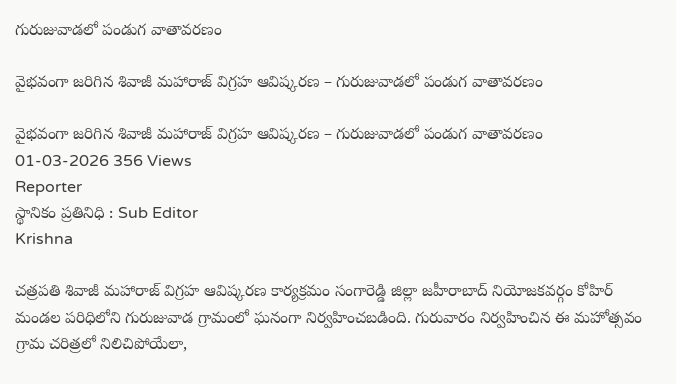గురుజువాడలో పండుగ వాతావరణం

వైభవంగా జరిగిన శివాజీ మహారాజ్ విగ్రహ ఆవిష్కరణ – గురుజువాడలో పండుగ వాతావరణం

వైభవంగా జరిగిన శివాజీ మహారాజ్ విగ్రహ ఆవిష్కరణ – గురుజువాడలో పండుగ వాతావరణం
01-03-2026 356 Views
Reporter
స్థానికం ప్రతినిధి : Sub Editor
Krishna

చత్రపతి శివాజీ మహారాజ్ విగ్రహ ఆవిష్కరణ కార్యక్రమం సంగారెడ్డి జిల్లా జహీరాబాద్ నియోజకవర్గం కోహిర్ మండల పరిధిలోని గురుజువాడ గ్రామంలో ఘనంగా నిర్వహించబడింది. గురువారం నిర్వహించిన ఈ మహోత్సవం గ్రామ చరిత్రలో నిలిచిపోయేలా,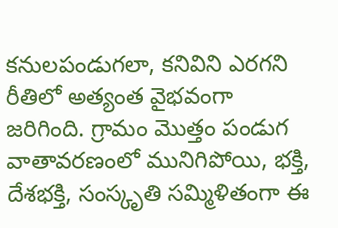కనులపండుగలా, కనివిని ఎరగని రీతిలో అత్యంత వైభవంగా జరిగింది. గ్రామం మొత్తం పండుగ వాతావరణంలో మునిగిపోయి, భక్తి, దేశభక్తి, సంస్కృతి సమ్మిళితంగా ఈ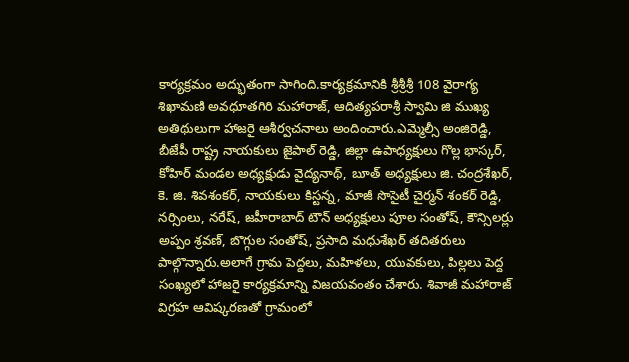కార్యక్రమం అద్భుతంగా సాగింది.కార్యక్రమానికి శ్రీశ్రీశ్రీ 108 వైరాగ్య శిఖామణి అవధూతగిరి మహారాజ్, ఆదిత్యపరాశ్రీ స్వామి జి ముఖ్య అతిథులుగా హాజరై ఆశీర్వచనాలు అందించారు.ఎమ్మెల్సీ అంజిరెడ్డి, బీజేపీ రాష్ట్ర నాయకులు జైపాల్ రెడ్డి, జిల్లా ఉపాధ్యక్షులు గొల్ల భాస్కర్, కోహిర్ మండల అధ్యక్షుడు వైద్యనాథ్, బూత్ అధ్యక్షులు జి. చంద్రశేఖర్, కె. జి. శివశంకర్, నాయకులు కిస్టన్న, మాజీ సొసైటీ చైర్మన్ శంకర్ రెడ్డి, నర్సింలు, నరేష్, జహీరాబాద్ టౌన్ అధ్యక్షులు పూల సంతోష్, కౌన్సిలర్లు అప్పం శ్రవణ్, బొగ్గుల సంతోష్, ప్రసాది మధుశేఖర్ తదితరులు పాల్గొన్నారు.అలాగే గ్రామ పెద్దలు, మహిళలు, యువకులు, పిల్లలు పెద్ద సంఖ్యలో హాజరై కార్యక్రమాన్ని విజయవంతం చేశారు. శివాజీ మహారాజ్ విగ్రహ ఆవిష్కరణతో గ్రామంలో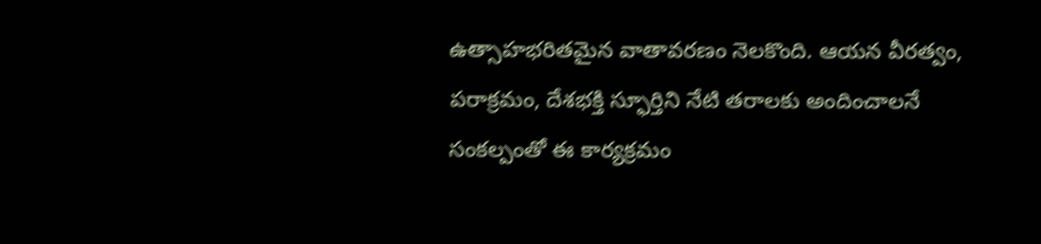ఉత్సాహభరితమైన వాతావరణం నెలకొంది. ఆయన వీరత్వం, పరాక్రమం, దేశభక్తి స్ఫూర్తిని నేటి తరాలకు అందించాలనే సంకల్పంతో ఈ కార్యక్రమం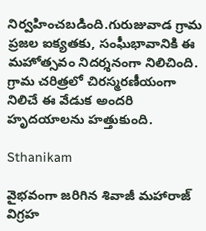నిర్వహించబడింది.గురుజువాడ గ్రామ ప్రజల ఐక్యతకు, సంఘీభావానికి ఈ మహోత్సవం నిదర్శనంగా నిలిచింది. గ్రామ చరిత్రలో చిరస్మరణీయంగా నిలిచే ఈ వేడుక అందరి హృదయాలను హత్తుకుంది.

Sthanikam

వైభవంగా జరిగిన శివాజీ మహారాజ్ విగ్రహ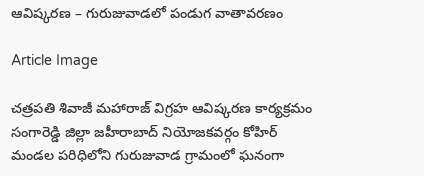ఆవిష్కరణ – గురుజువాడలో పండుగ వాతావరణం

Article Image

చత్రపతి శివాజీ మహారాజ్ విగ్రహ ఆవిష్కరణ కార్యక్రమం సంగారెడ్డి జిల్లా జహీరాబాద్ నియోజకవర్గం కోహిర్ మండల పరిధిలోని గురుజువాడ గ్రామంలో ఘనంగా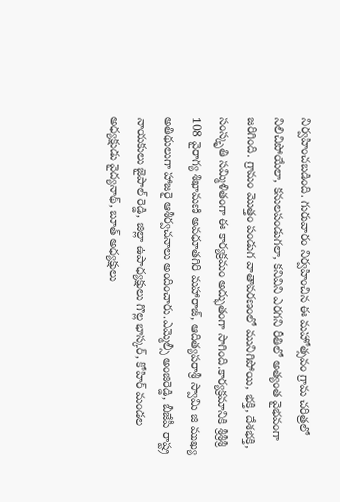నిర్వహించబడింది. గురువారం నిర్వహించిన ఈ మహోత్సవం గ్రామ చరిత్రలో నిలిచిపోయేలా, కనులపండుగలా, కనివిని ఎరగని రీతిలో అత్యంత వైభవంగా జరిగింది. గ్రామం మొత్తం పండుగ వాతావరణంలో మునిగిపోయి, భక్తి, దేశభక్తి, సంస్కృతి సమ్మిళితంగా ఈ కార్యక్రమం అద్భుతంగా సాగింది.కార్యక్రమానికి శ్రీశ్రీశ్రీ 108 వైరాగ్య శిఖామణి అవధూతగిరి మహారాజ్, ఆదిత్యపరాశ్రీ స్వామి జి ముఖ్య అతిథులుగా హాజరై ఆశీర్వచనాలు అందించారు.ఎమ్మెల్సీ అంజిరెడ్డి, బీజేపీ రాష్ట్ర నాయకులు జైపాల్ రెడ్డి, జిల్లా ఉపాధ్యక్షులు గొల్ల భాస్కర్, కోహిర్ మండల అధ్యక్షుడు వైద్యనాథ్, బూత్ అధ్యక్షులు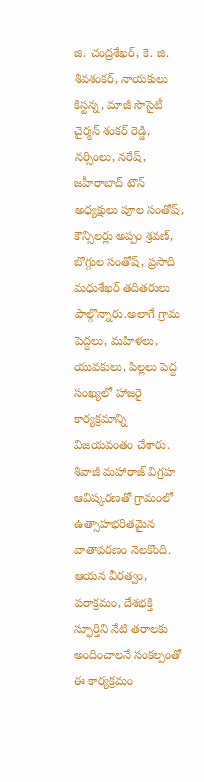జి. చంద్రశేఖర్, కె. జి. శివశంకర్, నాయకులు కిస్టన్న, మాజీ సొసైటీ చైర్మన్ శంకర్ రెడ్డి, నర్సింలు, నరేష్, జహీరాబాద్ టౌన్ అధ్యక్షులు పూల సంతోష్, కౌన్సిలర్లు అప్పం శ్రవణ్, బొగ్గుల సంతోష్, ప్రసాది మధుశేఖర్ తదితరులు పాల్గొన్నారు.అలాగే గ్రామ పెద్దలు, మహిళలు, యువకులు, పిల్లలు పెద్ద సంఖ్యలో హాజరై కార్యక్రమాన్ని విజయవంతం చేశారు. శివాజీ మహారాజ్ విగ్రహ ఆవిష్కరణతో గ్రామంలో ఉత్సాహభరితమైన వాతావరణం నెలకొంది. ఆయన వీరత్వం, పరాక్రమం, దేశభక్తి స్ఫూర్తిని నేటి తరాలకు అందించాలనే సంకల్పంతో ఈ కార్యక్రమం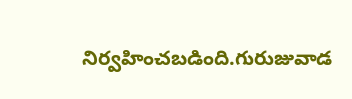నిర్వహించబడింది.గురుజువాడ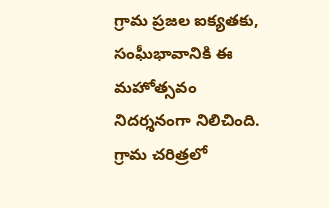గ్రామ ప్రజల ఐక్యతకు, సంఘీభావానికి ఈ మహోత్సవం నిదర్శనంగా నిలిచింది. గ్రామ చరిత్రలో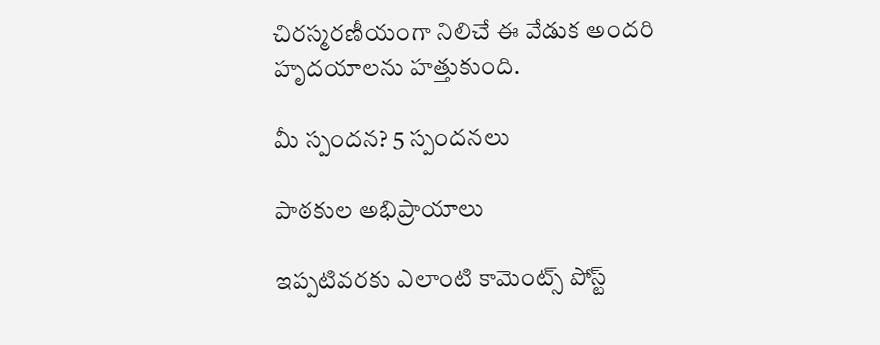చిరస్మరణీయంగా నిలిచే ఈ వేడుక అందరి హృదయాలను హత్తుకుంది.

మీ స్పందన? 5 స్పందనలు

పాఠకుల అభిప్రాయాలు

ఇప్పటివరకు ఎలాంటి కామెంట్స్ పోస్ట్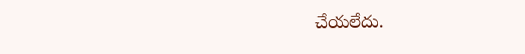చేయలేదు.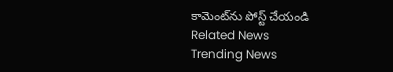కామెంట్‌ను పోస్ట్ చేయండి
Related News
Trending News